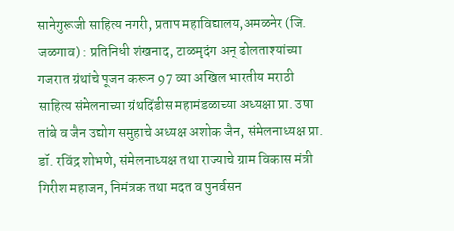सानेगुरूजी साहित्य नगरी, प्रताप महाविद्यालय,अमळनेर (जि. जळगाव) : प्रतिनिधी शंखनाद, टाळमृदंग अन् ढोलताश्यांच्या गजरात ग्रंथांचे पूजन करून 97 व्या अखिल भारतीय मराठी साहित्य संमेलनाच्या ग्रंथदिंडीस महामंडळाच्या अध्यक्षा प्रा. उषा तांबे व जैन उद्योग समुहाचे अध्यक्ष अशोक जैन, संमेलनाध्यक्ष प्रा. डॉ. रविंद्र शोभणे, संमेलनाध्यक्ष तथा राज्याचे ग्राम विकास मंत्री गिरीश महाजन, निमंत्रक तथा मदत व पुनर्वसन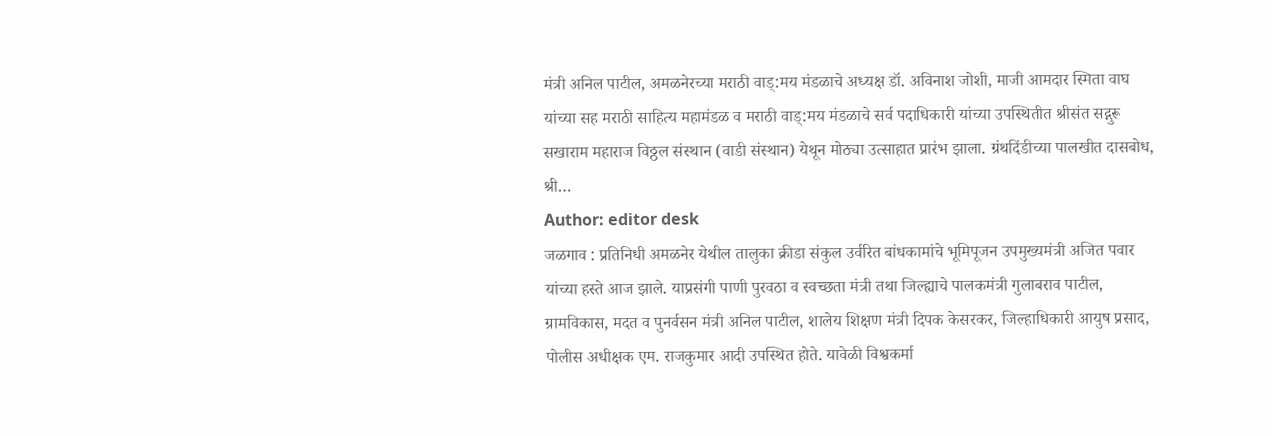मंत्री अनिल पाटील, अमळनेरच्या मराठी वाड्:मय मंडळाचे अध्यक्ष डॉ. अविनाश जोशी, माजी आमदार स्मिता वाघ यांच्या सह मराठी साहित्य महामंडळ व मराठी वाड्:मय मंडळाचे सर्व पदाधिकारी यांच्या उपस्थितीत श्रीसंत सद्गुरू सखाराम महाराज विठ्ठल संस्थान (वाडी संस्थान) येथून मोठ्या उत्साहात प्रारंभ झाला. ग्रंथदिंडीच्या पालखीत दासबोध, श्री…
Author: editor desk
जळगाव : प्रतिनिधी अमळनेर येथील तालुका क्रीडा संकुल उर्वरित बांधकामांचे भूमिपूजन उपमुख्यमंत्री अजित पवार यांच्या हस्ते आज झाले. याप्रसंगी पाणी पुरवठा व स्वच्छता मंत्री तथा जिल्ह्याचे पालकमंत्री गुलाबराव पाटील, ग्रामविकास, मदत व पुनर्वसन मंत्री अनिल पाटील, शालेय शिक्षण मंत्री दिपक केसरकर, जिल्हाधिकारी आयुष प्रसाद, पोलीस अधीक्षक एम. राजकुमार आदी उपस्थित होते. यावेळी विश्वकर्मा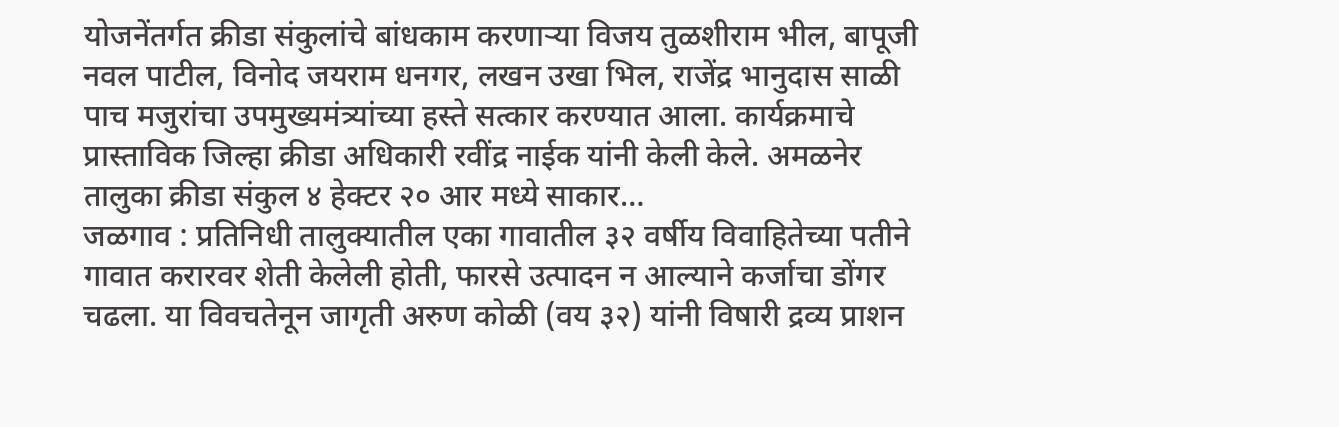योजनेंतर्गत क्रीडा संकुलांचे बांधकाम करणाऱ्या विजय तुळशीराम भील, बापूजी नवल पाटील, विनोद जयराम धनगर, लखन उखा भिल, राजेंद्र भानुदास साळी पाच मजुरांचा उपमुख्यमंत्र्यांच्या हस्ते सत्कार करण्यात आला. कार्यक्रमाचे प्रास्ताविक जिल्हा क्रीडा अधिकारी रवींद्र नाईक यांनी केली केले. अमळनेर तालुका क्रीडा संकुल ४ हेक्टर २० आर मध्ये साकार…
जळगाव : प्रतिनिधी तालुक्यातील एका गावातील ३२ वर्षीय विवाहितेच्या पतीने गावात करारवर शेती केलेली होती, फारसे उत्पादन न आल्याने कर्जाचा डोंगर चढला. या विवचतेनून जागृती अरुण कोळी (वय ३२) यांनी विषारी द्रव्य प्राशन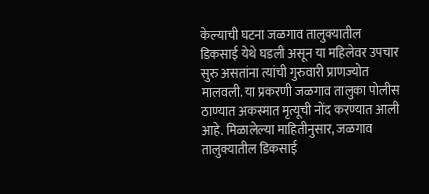केल्याची घटना जळगाव तालुक्यातील डिकसाई येथे घडली असून या महिलेवर उपचार सुरु असतांना त्यांची गुरुवारी प्राणज्योत मालवली. या प्रकरणी जळगाव तालुका पोलीस ठाण्यात अकस्मात मृत्यूची नोंद करण्यात आली आहे. मिळालेल्या माहितीनुसार, जळगाव तालुक्यातील डिकसाई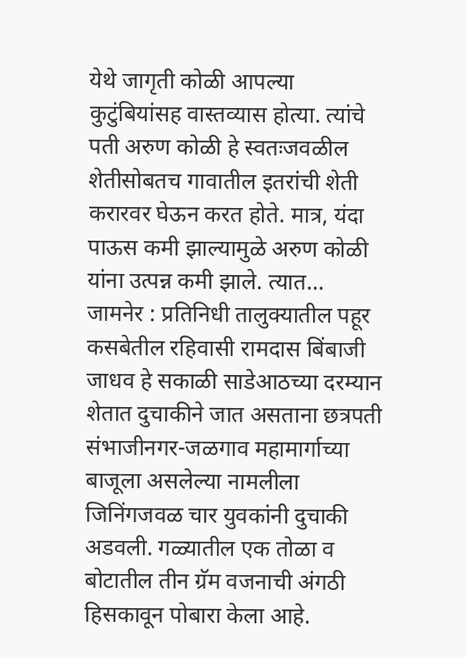येथे जागृती कोळी आपल्या कुटुंबियांसह वास्तव्यास होत्या. त्यांचे पती अरुण कोळी हे स्वतःजवळील शेतीसोबतच गावातील इतरांची शेती करारवर घेऊन करत होते. मात्र, यंदा पाऊस कमी झाल्यामुळे अरुण कोळी यांना उत्पन्न कमी झाले. त्यात…
जामनेर : प्रतिनिधी तालुक्यातील पहूर कसबेतील रहिवासी रामदास बिंबाजी जाधव हे सकाळी साडेआठच्या दरम्यान शेतात दुचाकीने जात असताना छत्रपती संभाजीनगर-जळगाव महामार्गाच्या बाजूला असलेल्या नामलीला जिनिंगजवळ चार युवकांनी दुचाकी अडवली. गळ्यातील एक तोळा व बोटातील तीन ग्रॅम वजनाची अंगठी हिसकावून पोबारा केला आहे.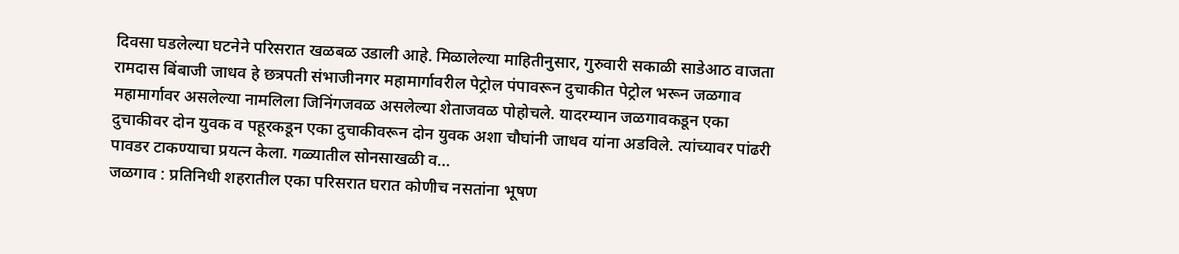दिवसा घडलेल्या घटनेने परिसरात खळबळ उडाली आहे. मिळालेल्या माहितीनुसार, गुरुवारी सकाळी साडेआठ वाजता रामदास बिंबाजी जाधव हे छत्रपती संभाजीनगर महामार्गावरील पेट्रोल पंपावरून दुचाकीत पेट्रोल भरून जळगाव महामार्गावर असलेल्या नामलिला जिनिंगजवळ असलेल्या शेताजवळ पोहोचले. यादरम्यान जळगावकडून एका दुचाकीवर दोन युवक व पहूरकडून एका दुचाकीवरून दोन युवक अशा चौघांनी जाधव यांना अडविले. त्यांच्यावर पांढरी पावडर टाकण्याचा प्रयत्न केला. गळ्यातील सोनसाखळी व…
जळगाव : प्रतिनिधी शहरातील एका परिसरात घरात कोणीच नसतांना भूषण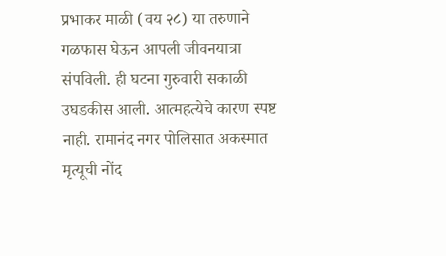प्रभाकर माळी (वय २८) या तरुणाने गळफास घेऊन आपली जीवनयात्रा संपविली. ही घटना गुरुवारी सकाळी उघडकीस आली. आत्महत्येचे कारण स्पष्ट नाही. रामानंद नगर पोलिसात अकस्मात मृत्यूची नोंद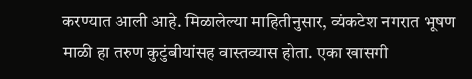करण्यात आली आहे. मिळालेल्या माहितीनुसार, व्यंकटेश नगरात भूषण माळी हा तरुण कुटुंबीयांसह वास्तव्यास होता. एका खासगी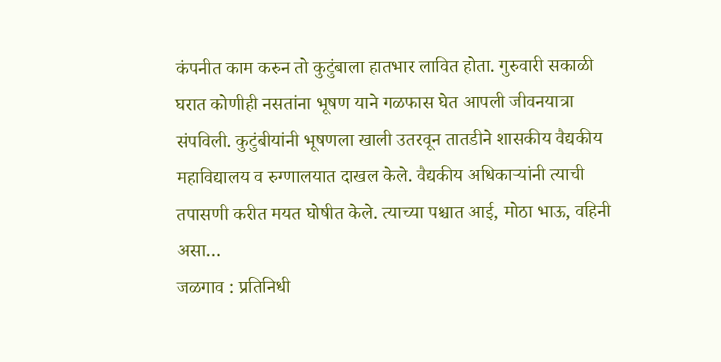कंपनीत काम करुन तो कुटुंबाला हातभार लावित होता. गुरुवारी सकाळी घरात कोणीही नसतांना भूषण याने गळफास घेत आपली जीवनयात्रा संपविली. कुटुंबीयांनी भूषणला खाली उतरवून तातडीने शासकीय वैद्यकीय महाविद्यालय व रुग्णालयात दाखल केले. वैद्यकीय अधिकाऱ्यांनी त्याची तपासणी करीत मयत घोषीत केले. त्याच्या पश्चात आई, मोठा भाऊ, वहिनी असा…
जळगाव : प्रतिनिधी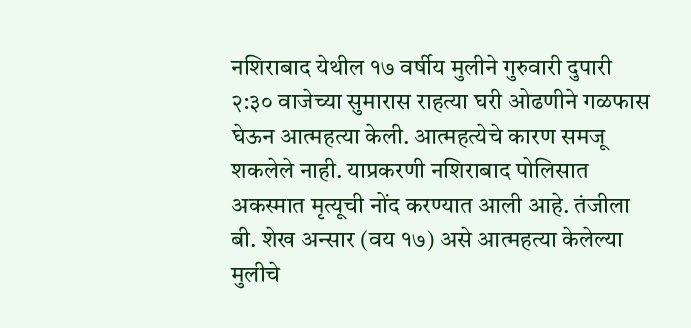नशिराबाद येथील १७ वर्षीय मुलीने गुरुवारी दुपारी २:३० वाजेच्या सुमारास राहत्या घरी ओढणीने गळफास घेऊन आत्महत्या केली. आत्महत्येचे कारण समजू शकलेले नाही. याप्रकरणी नशिराबाद पोलिसात अकस्मात मृत्यूची नोंद करण्यात आली आहे. तंजीला बी. शेख अन्सार (वय १७) असे आत्महत्या केलेल्या मुलीचे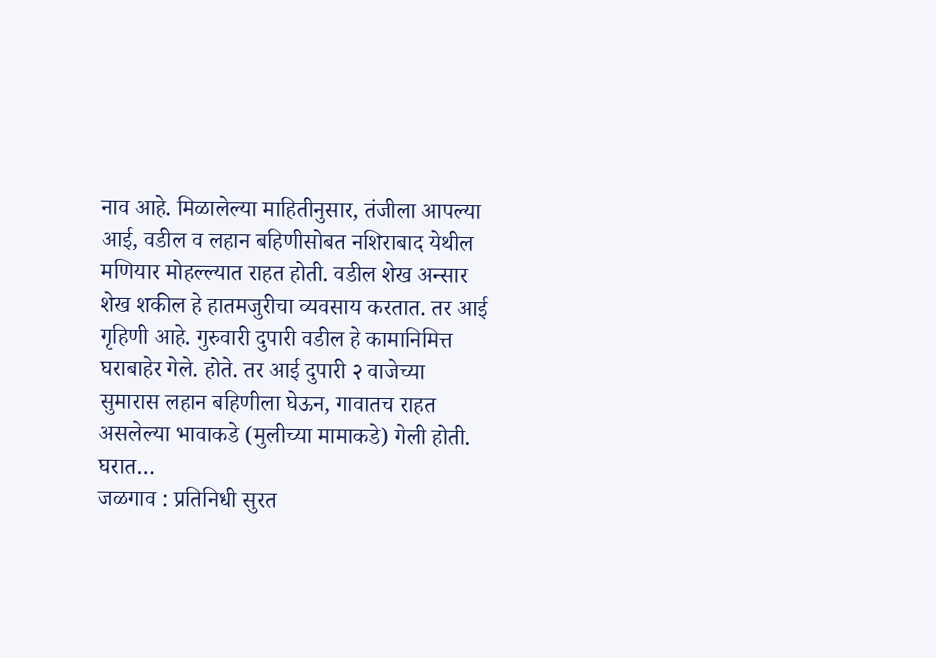नाव आहे. मिळालेल्या माहितीनुसार, तंजीला आपल्या आई, वडील व लहान बहिणीसोबत नशिराबाद येथील मणियार मोहल्ल्यात राहत होती. वडील शेख अन्सार शेख शकील हे हातमजुरीचा व्यवसाय करतात. तर आई गृहिणी आहे. गुरुवारी दुपारी वडील हे कामानिमित्त घराबाहेर गेले. होते. तर आई दुपारी २ वाजेच्या सुमारास लहान बहिणीला घेऊन, गावातच राहत असलेल्या भावाकडे (मुलीच्या मामाकडे) गेली होती. घरात…
जळगाव : प्रतिनिधी सुरत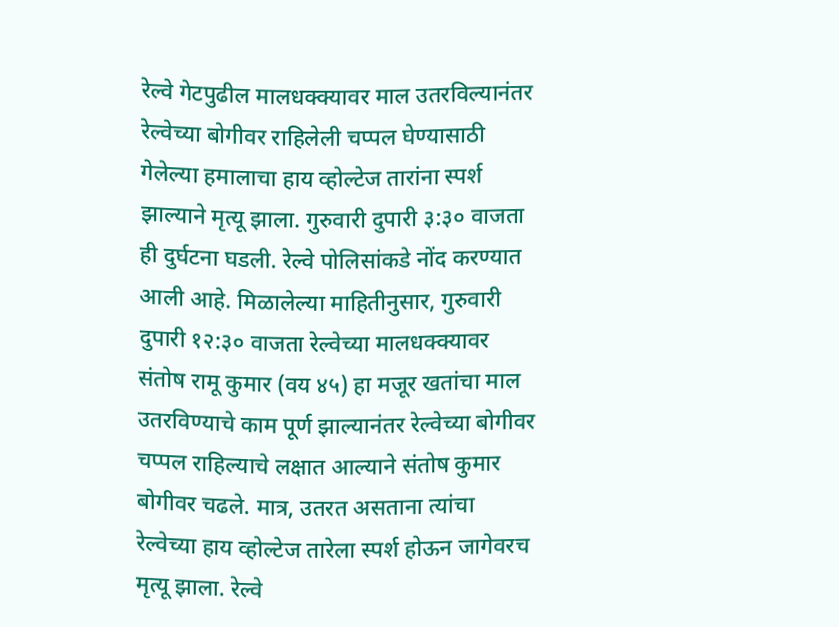रेल्वे गेटपुढील मालधक्क्यावर माल उतरविल्यानंतर रेल्वेच्या बोगीवर राहिलेली चप्पल घेण्यासाठी गेलेल्या हमालाचा हाय व्होल्टेज तारांना स्पर्श झाल्याने मृत्यू झाला. गुरुवारी दुपारी ३:३० वाजता ही दुर्घटना घडली. रेल्वे पोलिसांकडे नोंद करण्यात आली आहे. मिळालेल्या माहितीनुसार, गुरुवारी दुपारी १२:३० वाजता रेल्वेच्या मालधक्क्यावर संतोष रामू कुमार (वय ४५) हा मजूर खतांचा माल उतरविण्याचे काम पूर्ण झाल्यानंतर रेल्वेच्या बोगीवर चप्पल राहिल्याचे लक्षात आल्याने संतोष कुमार बोगीवर चढले. मात्र, उतरत असताना त्यांचा रेल्वेच्या हाय व्होल्टेज तारेला स्पर्श होऊन जागेवरच मृत्यू झाला. रेल्वे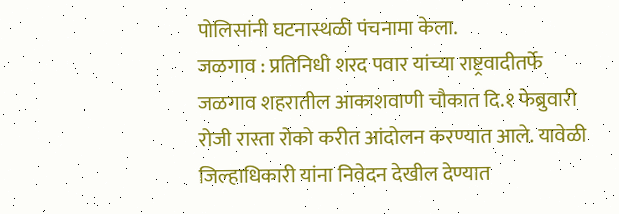पोलिसांनी घटनास्थळी पंचनामा केला.
जळगाव : प्रतिनिधी शरद पवार यांच्या राष्ट्रवादीतर्फे जळगाव शहरातील आकाशवाणी चौकात दि.१ फेब्रुवारी रोजी रास्ता रोको करीत आंदोलन करण्यात आले. यावेळी जिल्हाधिकारी यांना निवेदन देखील देण्यात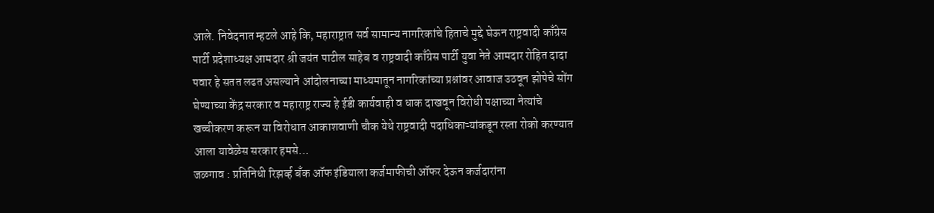आले. निवेदनात म्हटले आहे कि, महाराष्ट्रात सर्व सामान्य नागरिकांचे हिताचे मुद्दे घेऊन राष्ट्रवादी काँग्रेस पार्टी प्रदेशाध्यक्ष आमदार श्री जयंत पाटील साहेब व राष्ट्रवादी काँग्रेस पार्टी युवा नेते आमदार रोहित दादा पवार हे सतत लढत असल्याने आंदोलनाच्या माध्यमातून नागरिकांच्या प्रश्नांवर आवाज उठवून झोपेचे सोंग घेण्याच्या केंद्र सरकार व महाराष्ट्र राज्य हे ईडी कार्यवाही व धाक दाखवून विरोधी पक्षाच्या नेत्यांचे खच्चीकरण करून या विरोधात आकाशवाणी चौक येथे राष्ट्रवादी पदाधिकाऱ्यांकडून रस्ता रोको करण्यात आला यावेळेस सरकार हमसे…
जळगाव : प्रतिनिधी रिझर्व्ह बँक ऑफ इंडियाला कर्जमाफीची ऑफर देऊन कर्जदारांना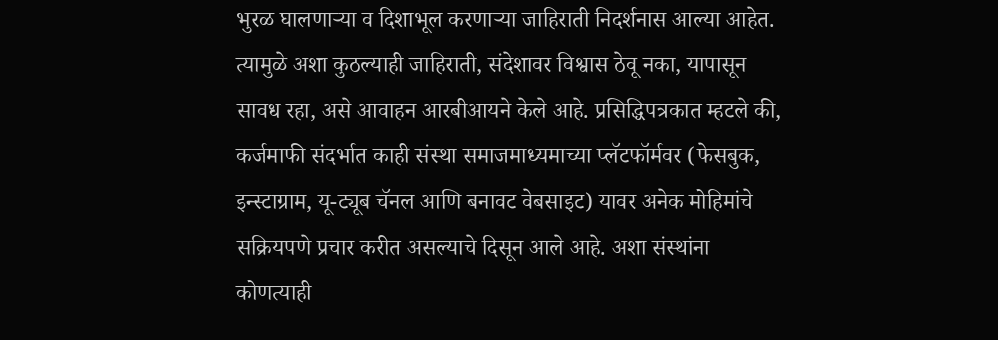भुरळ घालणाऱ्या व दिशाभूल करणाऱ्या जाहिराती निदर्शनास आल्या आहेत. त्यामुळे अशा कुठल्याही जाहिराती, संदेशावर विश्वास ठेवू नका, यापासून सावध रहा, असे आवाहन आरबीआयने केले आहे. प्रसिद्धिपत्रकात म्हटले की, कर्जमाफी संदर्भात काही संस्था समाजमाध्यमाच्या प्लॅटफॉर्मवर (फेसबुक, इन्स्टाग्राम, यू-ट्यूब चॅनल आणि बनावट वेबसाइट) यावर अनेक मोहिमांचे सक्रियपणे प्रचार करीत असल्याचे दिसून आले आहे. अशा संस्थांना कोणत्याही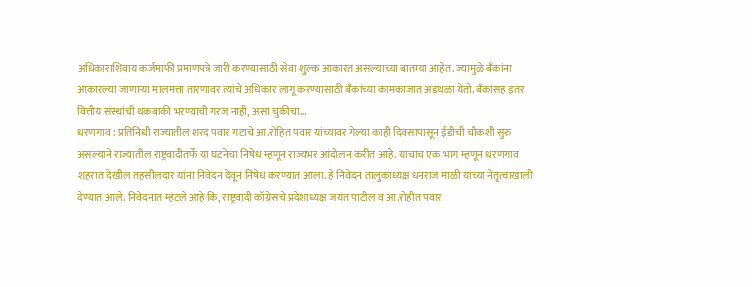अधिकाराशिवाय कर्जमाफी प्रमाणपत्रे जारी करण्यासाठी सेवा शुल्क आकारत असल्याच्या बातम्या आहेत. ज्यामुळे बँकांना आकारल्या जाणाऱ्या मालमत्ता तारणावर त्यांचे अधिकार लागू करण्यासाठी बँकांच्या कामकाजात अडथळा येतो. बँकांसह इतर वित्तीय संस्थांची थकबाकी भरण्याची गरज नाही, असा चुकीचा…
धरणगाव : प्रतिनिधी राज्यातील शरद पवार गटाचे आ.रोहित पवार यांच्यावर गेल्या काही दिवसापासून ईडीची चौकशी सुरु असल्याने राज्यातील राष्ट्रवादीतर्फे या घटनेचा निषेध म्हणून राज्यभर आंदोलन करीत आहे. याचाच एक भाग म्हणून धरणगाव शहरात देखील तहसीलदार यांना निवेदन देवून निषेध करण्यात आला. हे निवेदन तालुकाध्यक्ष धनराज माळी यांच्या नेतृत्वाखाली देण्यात आले. निवेदनात म्हंटले आहे कि, राष्ट्रवादी कॉग्रेसचे प्रदेशाध्यक्ष जयंत पाटील व आ.रोहीत पवार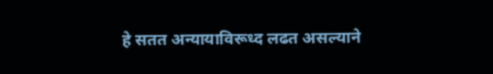हे सतत अन्यायाविरूध्द लढत असल्याने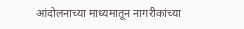आंदोलनाच्या माध्यमातून नागरीकांच्या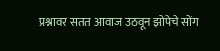प्रश्नावर सतत आवाज उठवून झोपेचे सोंग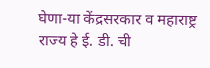घेणा-या केंद्रसरकार व महाराष्ट्र राज्य हे ई. डी. ची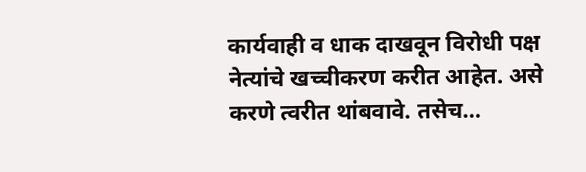कार्यवाही व धाक दाखवून विरोधी पक्ष नेत्यांचे खच्चीकरण करीत आहेत. असे करणे त्वरीत थांबवावे. तसेच…